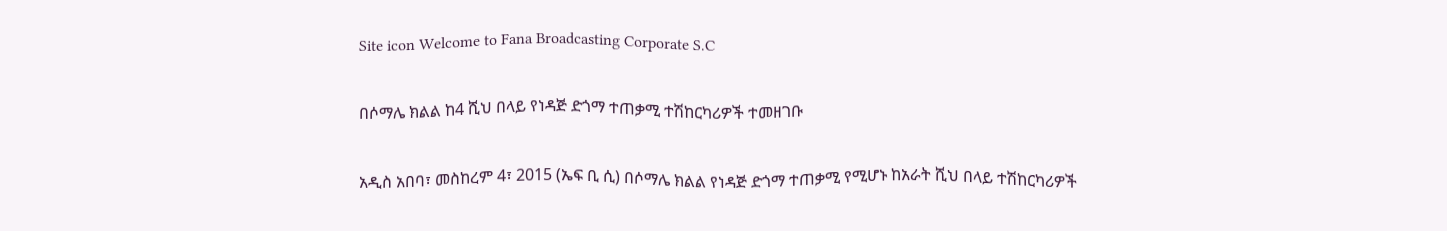Site icon Welcome to Fana Broadcasting Corporate S.C

በሶማሌ ክልል ከ4 ሺህ በላይ የነዳጅ ድጎማ ተጠቃሚ ተሽከርካሪዎች ተመዘገቡ

አዲስ አበባ፣ መስከረም 4፣ 2015 (ኤፍ ቢ ሲ) በሶማሌ ክልል የነዳጅ ድጎማ ተጠቃሚ የሚሆኑ ከአራት ሺህ በላይ ተሽከርካሪዎች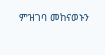ምዝገባ መከናወኑን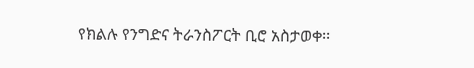የክልሉ የንግድና ትራንስፖርት ቢሮ አስታወቀ፡፡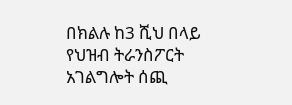በክልሉ ከ3 ሺህ በላይ የህዝብ ትራንስፖርት አገልግሎት ሰጪ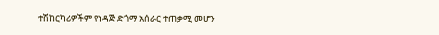ተሽከርካሪዎችም የነዳጅ ድጎማ አሰራር ተጠቃሚ መሆን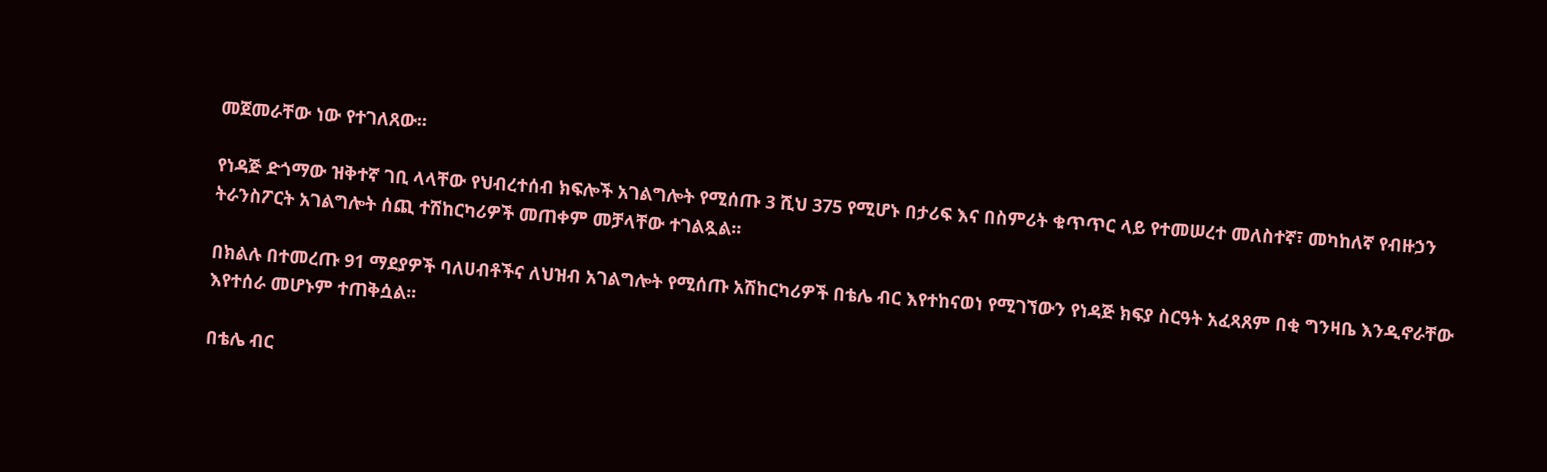መጀመራቸው ነው የተገለጸው፡፡

የነዳጅ ድጎማው ዝቅተኛ ገቢ ላላቸው የህብረተሰብ ክፍሎች አገልግሎት የሚሰጡ 3 ሺህ 375 የሚሆኑ በታሪፍ እና በስምሪት ቁጥጥር ላይ የተመሠረተ መለስተኛ፣ መካከለኛ የብዙኃን ትራንስፖርት አገልግሎት ሰጪ ተሽከርካሪዎች መጠቀም መቻላቸው ተገልጿል፡፡

በክልሉ በተመረጡ 91 ማደያዎች ባለሀብቶችና ለህዝብ አገልግሎት የሚሰጡ አሽከርካሪዎች በቴሌ ብር እየተከናወነ የሚገኘውን የነዳጅ ክፍያ ስርዓት አፈጻጸም በቂ ግንዛቤ እንዲኖራቸው እየተሰራ መሆኑም ተጠቅሷል፡፡

በቴሌ ብር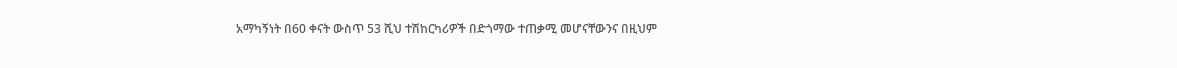አማካኝነት በ60 ቀናት ውስጥ 53 ሺህ ተሽከርካሪዎች በድጎማው ተጠቃሚ መሆናቸውንና በዚህም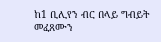ከ1 ቢሊየን ብር በላይ ግብይት መፈጸሙን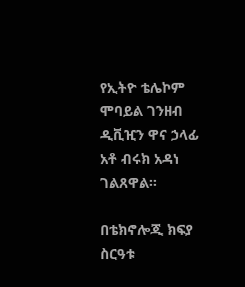የኢትዮ ቴሌኮም ሞባይል ገንዘብ ዲቪዢን ዋና ኃላፊ አቶ ብሩክ አዳነ ገልጸዋል።

በቴክኖሎጂ ክፍያ ስርዓቱ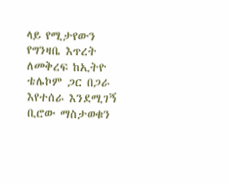ላይ የሚታየውን የግንዛቤ እጥረት ለመቅረፍ ከኢትዮ ቴሌኮም ጋር በጋራ እየተሰራ እንደሚገኝ ቢሮው ማስታወቁን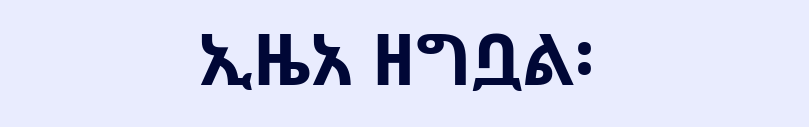ኢዜአ ዘግቧል፡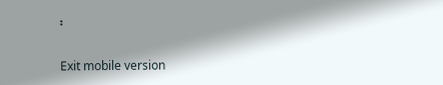፡

Exit mobile version